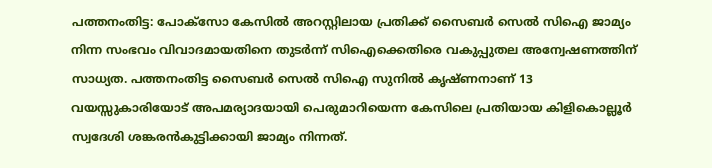പത്തനംതിട്ട: പോക്സോ കേസില്‍ അറസ്റ്റിലായ പ്രതിക്ക് സൈബര്‍ സെല്‍ സിഐ ജാമ്യം നിന്ന സംഭവം വിവാദമായതിനെ തുടര്‍ന്ന് സിഐക്കെതിരെ വകുപ്പുതല അന്വേഷണത്തിന് സാധ്യത. പത്തനംതിട്ട സൈബര്‍ സെല്‍ സിഐ സുനില്‍ കൃഷ്ണനാണ് 13 വയസ്സുകാരിയോട് അപമര്യാദയായി പെരുമാറിയെന്ന കേസിലെ പ്രതിയായ കിളികൊല്ലൂര്‍ സ്വദേശി ശങ്കരന്‍കുട്ടിക്കായി ജാമ്യം നിന്നത്.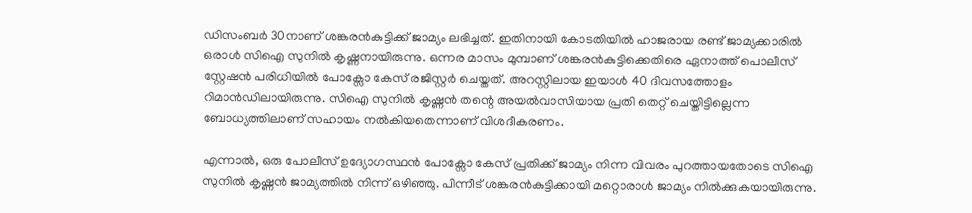ഡിസംബര്‍ 30നാണ് ശങ്കരന്‍കുട്ടിക്ക് ജാമ്യം ലഭിച്ചത്. ഇതിനായി കോടതിയില്‍ ഹാജരായ രണ്ട് ജാമ്യക്കാരില്‍ ഒരാള്‍ സിഐ സുനില്‍ കൃഷ്ണനായിരുന്നു. ഒന്നര മാസം മുമ്പാണ് ശങ്കരന്‍കുട്ടിക്കെതിരെ ഏനാത്ത് പൊലീസ് സ്റ്റേഷന്‍ പരിധിയില്‍ പോക്സോ കേസ് രജിസ്റ്റര്‍ ചെയ്തത്. അറസ്റ്റിലായ ഇയാള്‍ 40 ദിവസത്തോളം റിമാന്‍ഡിലായിരുന്നു. സിഐ സുനില്‍ കൃഷ്ണന്‍ തന്റെ അയല്‍വാസിയായ പ്രതി തെറ്റ് ചെയ്തിട്ടില്ലെന്ന ബോധ്യത്തിലാണ് സഹായം നല്‍കിയതെന്നാണ് വിശദീകരണം.

എന്നാല്‍, ഒരു പോലീസ് ഉദ്യോഗസ്ഥന്‍ പോക്സോ കേസ് പ്രതിക്ക് ജാമ്യം നിന്ന വിവരം പുറത്തായതോടെ സിഐ സുനില്‍ കൃഷ്ണന്‍ ജാമ്യത്തില്‍ നിന്ന് ഒഴിഞ്ഞു. പിന്നീട് ശങ്കരന്‍കുട്ടിക്കായി മറ്റൊരാള്‍ ജാമ്യം നില്‍ക്കുകയായിരുന്നു.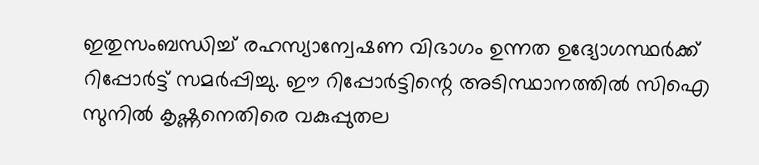ഇതുസംബന്ധിച്ച് രഹസ്യാന്വേഷണ വിഭാഗം ഉന്നത ഉദ്യോഗസ്ഥര്‍ക്ക് റിപ്പോര്‍ട്ട് സമര്‍പ്പിച്ചു. ഈ റിപ്പോര്‍ട്ടിന്റെ അടിസ്ഥാനത്തില്‍ സിഐ സുനില്‍ കൃഷ്ണനെതിരെ വകുപ്പുതല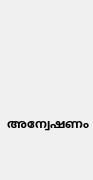അന്വേഷണം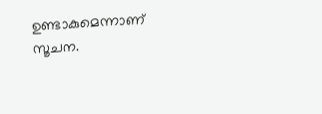ഉണ്ടാകുമെന്നാണ് സൂചന.